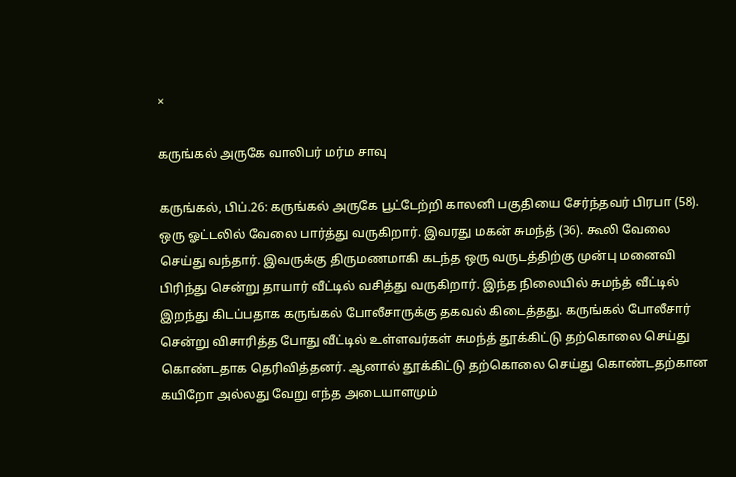×

கருங்கல் அருகே வாலிபர் மர்ம சாவு

கருங்கல், பிப்.26: கருங்கல் அருகே பூட்டேற்றி காலனி பகுதியை சேர்ந்தவர் பிரபா (58). ஒரு ஓட்டலில் வேலை பார்த்து வருகிறார். இவரது மகன் சுமந்த் (36). கூலி வேலை செய்து வந்தார். இவருக்கு திருமணமாகி கடந்த ஒரு வருடத்திற்கு முன்பு மனைவி பிரிந்து சென்று தாயார் வீட்டில் வசித்து வருகிறார். இந்த நிலையில் சுமந்த் வீட்டில் இறந்து கிடப்பதாக கருங்கல் போலீசாருக்கு தகவல் கிடைத்தது. கருங்கல் போலீசார் சென்று விசாரித்த போது வீட்டில் உள்ளவர்கள் சுமந்த் தூக்கிட்டு தற்கொலை செய்து கொண்டதாக தெரிவித்தனர். ஆனால் தூக்கிட்டு தற்கொலை செய்து கொண்டதற்கான கயிறோ அல்லது வேறு எந்த அடையாளமும்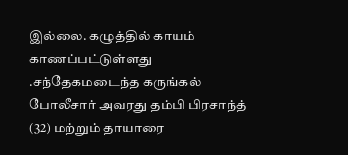இல்லை. கழுத்தில் காயம் காணப்பட்டுள்ளது .சந்தேகமடைந்த கருங்கல் போலீசார் அவரது தம்பி பிரசாந்த் (32) மற்றும் தாயாரை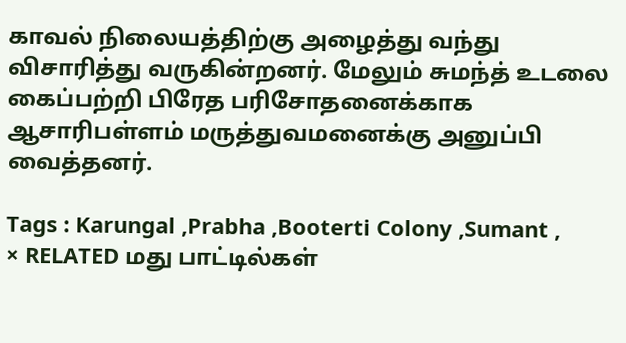காவல் நிலையத்திற்கு அழைத்து வந்து விசாரித்து வருகின்றனர். மேலும் சுமந்த் உடலை கைப்பற்றி பிரேத பரிசோதனைக்காக ஆசாரிபள்ளம் மருத்துவமனைக்கு அனுப்பி வைத்தனர்.

Tags : Karungal ,Prabha ,Booterti Colony ,Sumant ,
× RELATED மது பாட்டில்கள்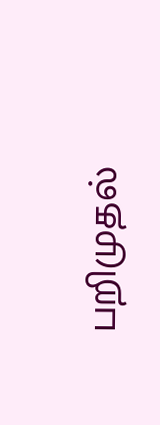பறிமுதல்